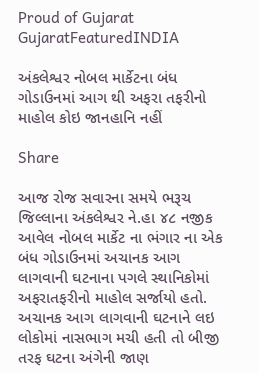Proud of Gujarat
GujaratFeaturedINDIA

અંકલેશ્વર નોબલ માર્કેટના બંધ ગોડાઉનમાં આગ થી અફરા તફરીનો માહોલ કોઇ જાનહાનિ નહીં

Share

આજ રોજ સવારના સમયે ભરૂચ જિલ્લાના અંકલેશ્વર ને.હા ૪૮ નજીક આવેલ નોબલ માર્કેટ ના ભંગાર ના એક બંધ ગોડાઉનમાં અચાનક આગ લાગવાની ઘટનાના પગલે સ્થાનિકોમાં અફરાતફરીનો માહોલ સર્જાયો હતો. અચાનક આગ લાગવાની ઘટનાને લઇ લોકોમાં નાસભાગ મચી હતી તો બીજી તરફ ઘટના અંગેની જાણ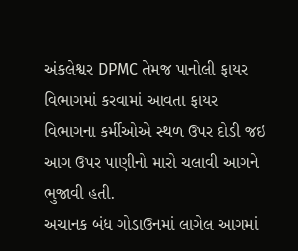અંકલેશ્વર DPMC તેમજ પાનોલી ફાયર વિભાગમાં કરવામાં આવતા ફાયર વિભાગના કર્મીઓએ સ્થળ ઉપર દોડી જઇ આગ ઉપર પાણીનો મારો ચલાવી આગને ભુજાવી હતી.
અચાનક બંધ ગોડાઉનમાં લાગેલ આગમાં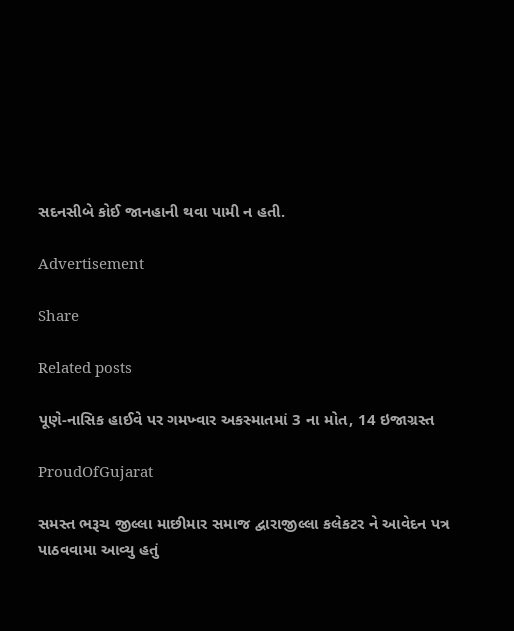સદનસીબે કોઈ જાનહાની થવા પામી ન હતી.

Advertisement

Share

Related posts

પૂણે-નાસિક હાઈવે પર ગમખ્વાર અકસ્માતમાં 3 ના મોત, 14 ઇજાગ્રસ્ત

ProudOfGujarat

સમસ્ત ભરૂચ જીલ્લા માછીમાર સમાજ દ્વારાજીલ્લા કલેકટર ને આવેદન પત્ર પાઠવવામા આવ્યુ હતું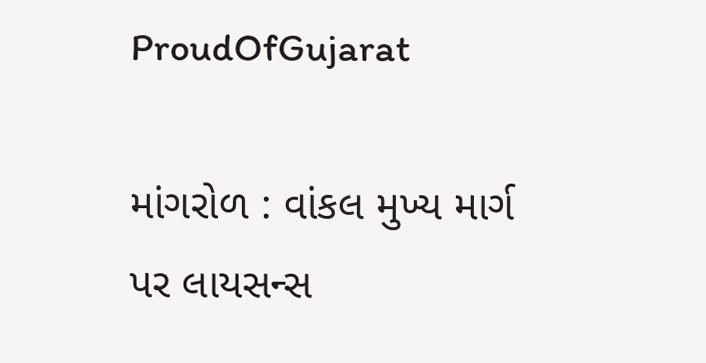ProudOfGujarat

માંગરોળ : વાંકલ મુખ્ય માર્ગ પર લાયસન્સ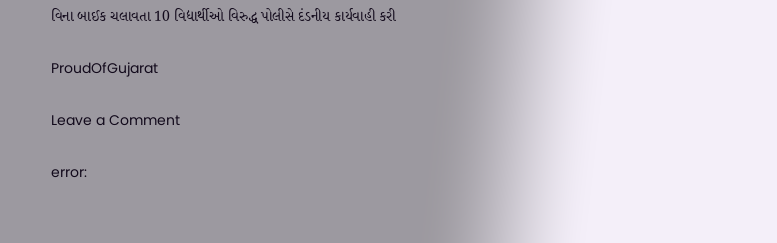વિના બાઈક ચલાવતા 10 વિદ્યાર્થીઓ વિરુદ્ધ પોલીસે દંડનીય કાર્યવાહી કરી

ProudOfGujarat

Leave a Comment

error: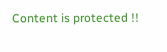Content is protected !!